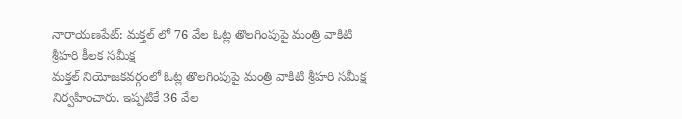నారాయణపేట్: మక్తల్ లో 76 వేల ఓట్ల తొలగింపుపై మంత్రి వాకిటి శ్రీహరి కీలక సమీక్ష
మక్తల్ నియోజకవర్గంలో ఓట్ల తొలగింపుపై మంత్రి వాకిటి శ్రీహరి సమీక్ష నిర్వహించారు. ఇప్పటికే 36 వేల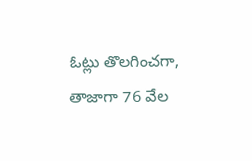ఓట్లు తొలగించగా, తాజాగా 76 వేల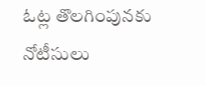ఓట్ల తొలగింపునకు నోటీసులు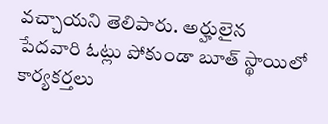వచ్చాయని తెలిపారు. అర్హులైన పేదవారి ఓట్లు పోకుండా బూత్ స్థాయిలో కార్యకర్తలు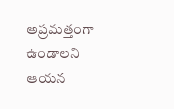అప్రమత్తంగా ఉండాలని ఆయన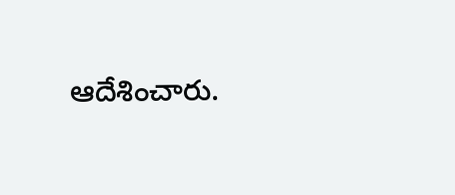ఆదేశించారు.